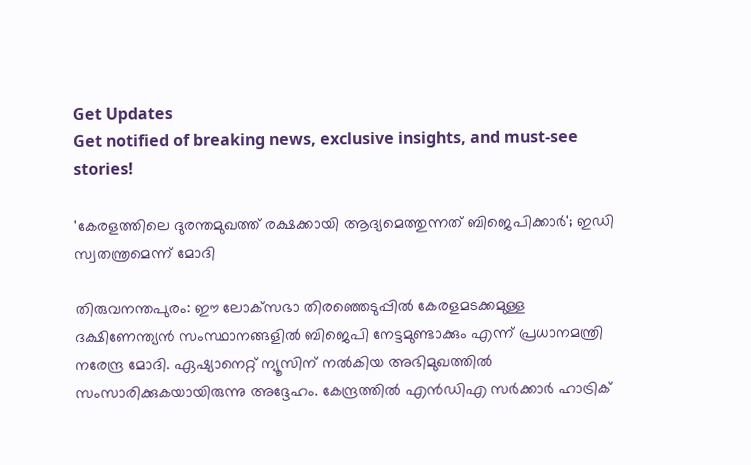Get Updates
Get notified of breaking news, exclusive insights, and must-see stories!

'കേരളത്തിലെ ദുരന്തമുഖത്ത് രക്ഷക്കായി ആദ്യമെത്തുന്നത് ബിജെപിക്കാര്‍'; ഇഡി സ്വതന്ത്രമെന്ന് മോദി

തിരുവനന്തപുരം: ഈ ലോക്‌സഭാ തിരഞ്ഞെടുപ്പില്‍ കേരളമടക്കമുള്ള ദക്ഷിണേന്ത്യന്‍ സംസ്ഥാനങ്ങളില്‍ ബിജെപി നേട്ടമുണ്ടാക്കും എന്ന് പ്രധാനമന്ത്രി നരേന്ദ്ര മോദി. ഏഷ്യാനെറ്റ് ന്യൂസിന് നല്‍കിയ അഭിമുഖത്തില്‍ സംസാരിക്കുകയായിരുന്നു അദ്ദേഹം. കേന്ദ്രത്തില്‍ എന്‍ഡിഎ സര്‍ക്കാര്‍ ഹാട്രിക്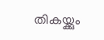തികയ്ക്കും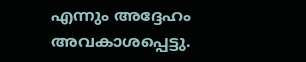എന്നും അദ്ദേഹം അവകാശപ്പെട്ടു.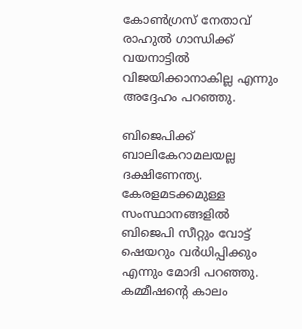കോണ്‍ഗ്രസ് നേതാവ് രാഹുല്‍ ഗാന്ധിക്ക് വയനാട്ടില്‍ വിജയിക്കാനാകില്ല എന്നും അദ്ദേഹം പറഞ്ഞു.

ബിജെപിക്ക് ബാലികേറാമലയല്ല ദക്ഷിണേന്ത്യ. കേരളമടക്കമുള്ള സംസ്ഥാനങ്ങളില്‍ ബിജെപി സീറ്റും വോട്ട് ഷെയറും വര്‍ധിപ്പിക്കും എന്നും മോദി പറഞ്ഞു. കമ്മീഷന്റെ കാലം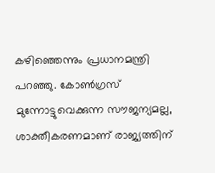കഴിഞ്ഞെന്നും പ്രധാനമന്ത്രി പറഞ്ഞു. കോണ്‍ഗ്രസ് മുന്നോട്ടുവെക്കുന്ന സൗജന്യമല്ല, ശാക്തീകരണമാണ് രാജ്യത്തിന്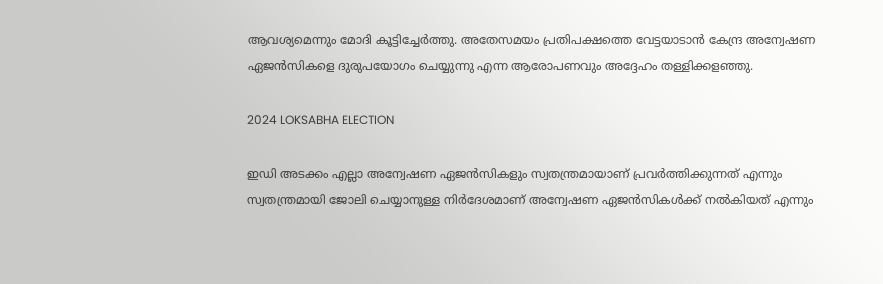ആവശ്യമെന്നും മോദി കൂട്ടിച്ചേര്‍ത്തു. അതേസമയം പ്രതിപക്ഷത്തെ വേട്ടയാടാന്‍ കേന്ദ്ര അന്വേഷണ ഏജന്‍സികളെ ദുരുപയോഗം ചെയ്യുന്നു എന്ന ആരോപണവും അദ്ദേഹം തള്ളിക്കളഞ്ഞു.

2024 LOKSABHA ELECTION

ഇഡി അടക്കം എല്ലാ അന്വേഷണ ഏജന്‍സികളും സ്വതന്ത്രമായാണ് പ്രവര്‍ത്തിക്കുന്നത് എന്നും സ്വതന്ത്രമായി ജോലി ചെയ്യാനുള്ള നിര്‍ദേശമാണ് അന്വേഷണ ഏജന്‍സികള്‍ക്ക് നല്‍കിയത് എന്നും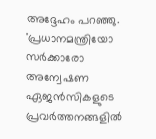അദ്ദേഹം പറഞ്ഞു. 'പ്രധാനമന്ത്രിയോ സര്‍ക്കാരോ അന്വേഷണ ഏജന്‍സികളുടെ പ്രവര്‍ത്തനങ്ങളില്‍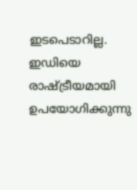ഇടപെടാറില്ല. ഇഡിയെ രാഷ്ട്രീയമായി ഉപയോഗിക്കുന്നു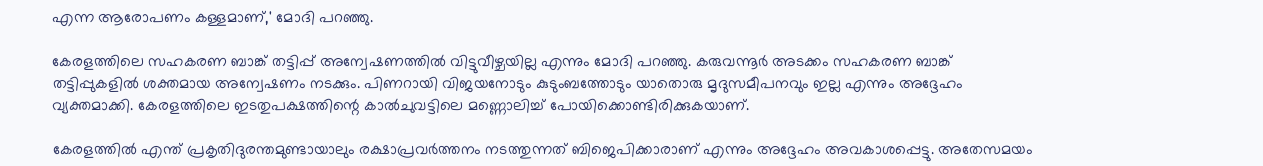എന്ന ആരോപണം കള്ളമാണ്,' മോദി പറഞ്ഞു.

കേരളത്തിലെ സഹകരണ ബാങ്ക് തട്ടിപ്പ് അന്വേഷണത്തില്‍ വിട്ടുവീഴ്ചയില്ല എന്നും മോദി പറഞ്ഞു. കരുവന്നൂര്‍ അടക്കം സഹകരണ ബാങ്ക് തട്ടിപ്പുകളില്‍ ശക്തമായ അന്വേഷണം നടക്കും. പിണറായി വിജയനോടും കുടുംബത്തോടും യാതൊരു മൃദുസമീപനവും ഇല്ല എന്നും അദ്ദേഹം വ്യക്തമാക്കി. കേരളത്തിലെ ഇടതുപക്ഷത്തിന്റെ കാല്‍ചുവട്ടിലെ മണ്ണൊലിച്ച് പോയിക്കൊണ്ടിരിക്കുകയാണ്.

കേരളത്തില്‍ എന്ത് പ്രകൃതിദുരന്തമുണ്ടായാലും രക്ഷാപ്രവര്‍ത്തനം നടത്തുന്നത് ബിജെപിക്കാരാണ് എന്നും അദ്ദേഹം അവകാശപ്പെട്ടു. അതേസമയം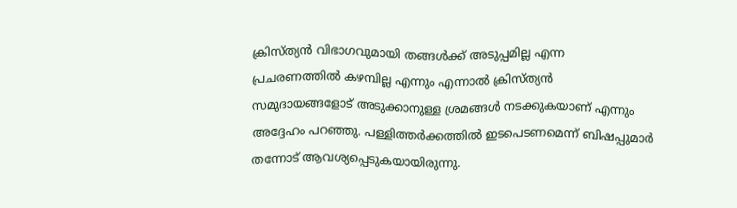ക്രിസ്ത്യന്‍ വിഭാഗവുമായി തങ്ങള്‍ക്ക് അടുപ്പമില്ല എന്ന പ്രചരണത്തില്‍ കഴമ്പില്ല എന്നും എന്നാല്‍ ക്രിസ്ത്യന്‍ സമുദായങ്ങളോട് അടുക്കാനുള്ള ശ്രമങ്ങള്‍ നടക്കുകയാണ് എന്നും അദ്ദേഹം പറഞ്ഞു. പള്ളിത്തര്‍ക്കത്തില്‍ ഇടപെടണമെന്ന് ബിഷപ്പുമാര്‍ തന്നോട് ആവശ്യപ്പെടുകയായിരുന്നു.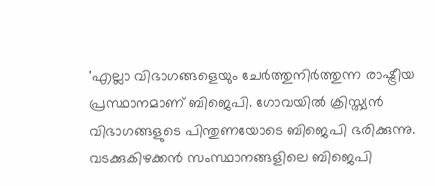'എല്ലാ വിഭാഗങ്ങളെയും ചേര്‍ത്തുനിര്‍ത്തുന്ന രാഷ്ട്രീയ പ്രസ്ഥാനമാണ് ബിജെപി. ഗോവയില്‍ ക്രിസ്ത്യന്‍ വിഭാഗങ്ങളുടെ പിന്തുണയോടെ ബിജെപി ഭരിക്കുന്നു. വടക്കുകിഴക്കന്‍ സംസ്ഥാനങ്ങളിലെ ബിജെപി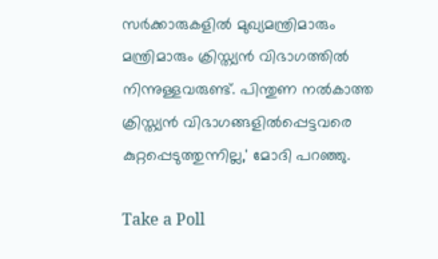സര്‍ക്കാരുകളില്‍ മുഖ്യമന്ത്രിമാരും മന്ത്രിമാരും ക്രിസ്ത്യന്‍ വിഭാഗത്തില്‍ നിന്നുള്ളവരുണ്ട്. പിന്തുണ നല്‍കാത്ത ക്രിസ്ത്യന്‍ വിഭാഗങ്ങളില്‍പ്പെട്ടവരെ കുറ്റപ്പെടുത്തുന്നില്ല,' മോദി പറഞ്ഞു.

Take a Poll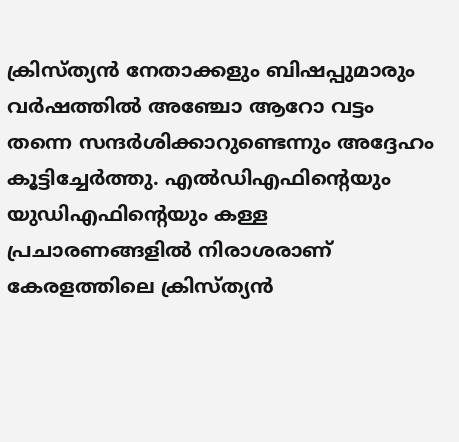ക്രിസ്ത്യന്‍ നേതാക്കളും ബിഷപ്പുമാരും വര്‍ഷത്തില്‍ അഞ്ചോ ആറോ വട്ടം തന്നെ സന്ദര്‍ശിക്കാറുണ്ടെന്നും അദ്ദേഹം കൂട്ടിച്ചേര്‍ത്തു. എല്‍ഡിഎഫിന്റെയും യുഡിഎഫിന്റെയും കള്ള പ്രചാരണങ്ങളില്‍ നിരാശരാണ് കേരളത്തിലെ ക്രിസ്ത്യന്‍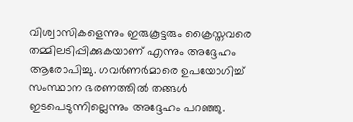വിശ്വാസികളെന്നും ഇരുകൂട്ടരും ക്രൈസ്തവരെ തമ്മിലടിപ്പിക്കുകയാണ് എന്നും അദ്ദേഹം ആരോപിച്ചു. ഗവര്‍ണര്‍മാരെ ഉപയോഗിച്ച് സംസ്ഥാന ഭരണത്തില്‍ തങ്ങള്‍ ഇടപെടുന്നില്ലെന്നും അദ്ദേഹം പറഞ്ഞു.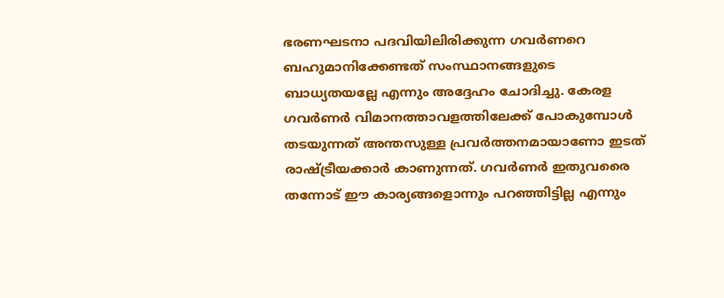ഭരണഘടനാ പദവിയിലിരിക്കുന്ന ഗവര്‍ണറെ ബഹുമാനിക്കേണ്ടത് സംസ്ഥാനങ്ങളുടെ ബാധ്യതയല്ലേ എന്നും അദ്ദേഹം ചോദിച്ചു. കേരള ഗവര്‍ണര്‍ വിമാനത്താവളത്തിലേക്ക് പോകുമ്പോള്‍ തടയുന്നത് അന്തസുള്ള പ്രവര്‍ത്തനമായാണോ ഇടത് രാഷ്ട്രീയക്കാര്‍ കാണുന്നത്. ഗവര്‍ണര്‍ ഇതുവരൈ തന്നോട് ഈ കാര്യങ്ങളൊന്നും പറഞ്ഞിട്ടില്ല എന്നും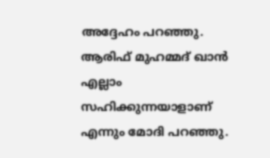അദ്ദേഹം പറഞ്ഞു. ആരിഫ് മുഹമ്മദ് ഖാന്‍ എല്ലാം സഹിക്കുന്നയാളാണ് എന്നും മോദി പറഞ്ഞു.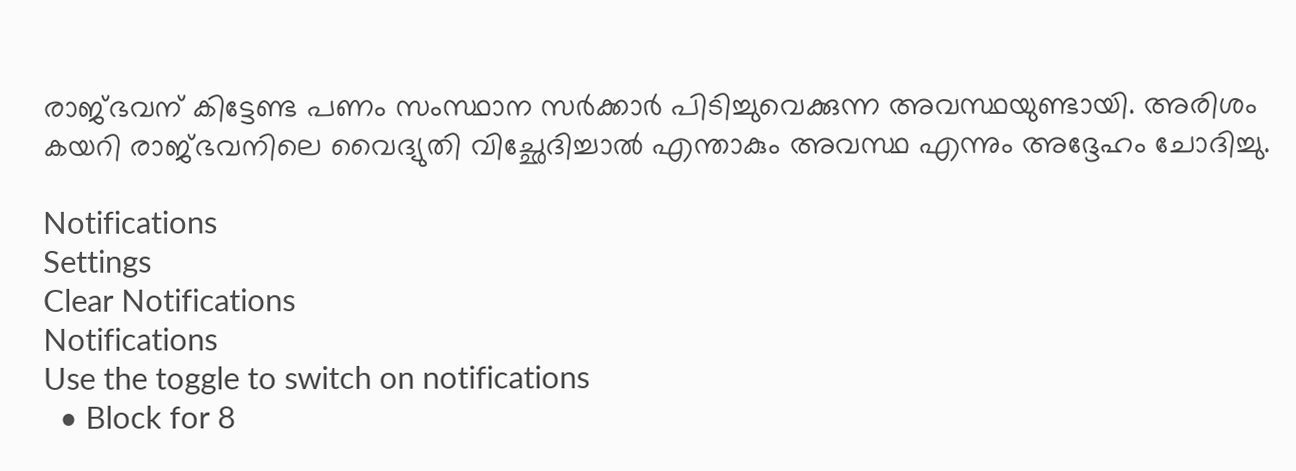രാജ്ഭവന് കിട്ടേണ്ട പണം സംസ്ഥാന സര്‍ക്കാര്‍ പിടിച്ചുവെക്കുന്ന അവസ്ഥയുണ്ടായി. അരിശം കയറി രാജ്ഭവനിലെ വൈദ്യുതി വിച്ഛേദിച്ചാല്‍ എന്താകും അവസ്ഥ എന്നും അദ്ദേഹം ചോദിച്ചു.

Notifications
Settings
Clear Notifications
Notifications
Use the toggle to switch on notifications
  • Block for 8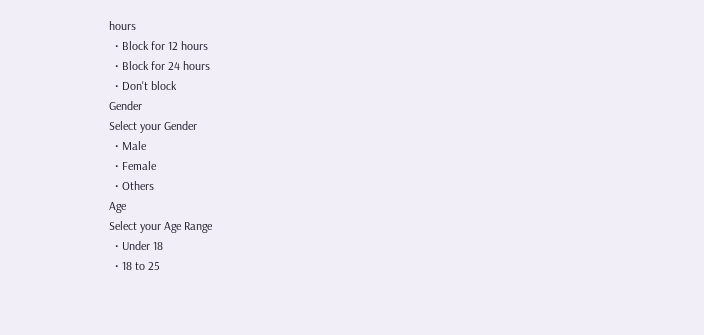hours
  • Block for 12 hours
  • Block for 24 hours
  • Don't block
Gender
Select your Gender
  • Male
  • Female
  • Others
Age
Select your Age Range
  • Under 18
  • 18 to 25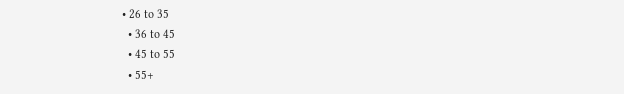• 26 to 35
  • 36 to 45
  • 45 to 55
  • 55+